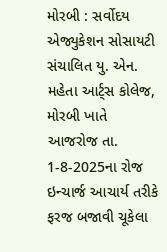મોરબી : સર્વોદય એજ્યુકેશન સોસાયટી સંચાલિત યુ. એન. મહેતા આર્ટ્સ કોલેજ, મોરબી ખાતે આજરોજ તા. 1-8-2025ના રોજ ઇન્ચાર્જ આચાર્ય તરીકે ફરજ બજાવી ચૂકેલા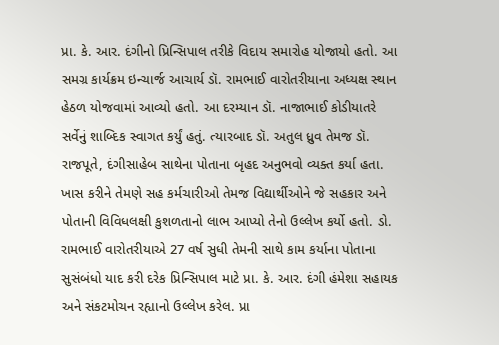પ્રા. કે. આર. દંગીનો પ્રિન્સિપાલ તરીકે વિદાય સમારોહ યોજાયો હતો. આ સમગ્ર કાર્યક્રમ ઇન્ચાર્જ આચાર્ય ડૉ. રામભાઈ વારોતરીયાના અધ્યક્ષ સ્થાન હેઠળ યોજવામાં આવ્યો હતો. આ દરમ્યાન ડૉ. નાજાભાઈ કોડીયાતરે સર્વેનું શાબ્દિક સ્વાગત કર્યું હતું. ત્યારબાદ ડૉ. અતુલ ધ્રુવ તેમજ ડૉ. રાજપૂતે, દંગીસાહેબ સાથેના પોતાના બૃહદ અનુભવો વ્યક્ત કર્યા હતા. ખાસ કરીને તેમણે સહ કર્મચારીઓ તેમજ વિદ્યાર્થીઓને જે સહકાર અને પોતાની વિવિધલક્ષી કુશળતાનો લાભ આપ્યો તેનો ઉલ્લેખ કર્યો હતો. ડો. રામભાઈ વારોતરીયાએ 27 વર્ષ સુધી તેમની સાથે કામ કર્યાના પોતાના સુસંબંધો યાદ કરી દરેક પ્રિન્સિપાલ માટે પ્રા. કે. આર. દંગી હંમેશા સહાયક અને સંકટમોચન રહ્યાનો ઉલ્લેખ કરેલ. પ્રા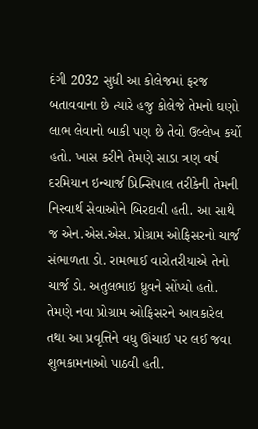દંગી 2032 સુધી આ કોલેજમાં ફરજ બતાવવાના છે ત્યારે હજુ કોલેજે તેમનો ઘણો લાભ લેવાનો બાકી પણ છે તેવો ઉલ્લેખ કર્યો હતો. ખાસ કરીને તેમણે સાડા ત્રણ વર્ષ દરમિયાન ઇન્ચાર્જ પ્રિન્સિપાલ તરીકેની તેમની નિસ્વાર્થ સેવાઓને બિરદાવી હતી. આ સાથે જ એન.એસ.એસ. પ્રોગ્રામ ઓફિસરનો ચાર્જ સંભાળતા ડો. રામભાઈ વારોતરીયાએ તેનો ચાર્જ ડો. અતુલભાઇ ધ્રુવને સોંપ્યો હતો. તેમણે નવા પ્રોગ્રામ ઓફિસરને આવકારેલ તથા આ પ્રવૃત્તિને વધુ ઊંચાઈ પર લઈ જવા શુભકામનાઓ પાઠવી હતી.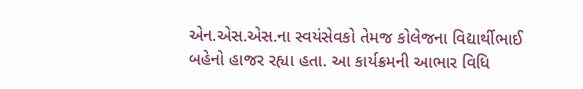એન.એસ.એસ.ના સ્વયંસેવકો તેમજ કોલેજના વિદ્યાર્થીભાઈ બહેનો હાજર રહ્યા હતા. આ કાર્યક્રમની આભાર વિધિ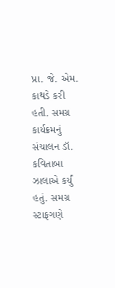પ્રા. જે. એમ. કાથડે કરી હતી. સમગ્ર કાર્યક્રમનું સંચાલન ડૉ. કવિતાબા ઝાલાએ કર્યું હતું. સમગ્ર સ્ટાફગણે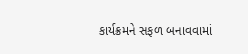કાર્યક્રમને સફળ બનાવવામાં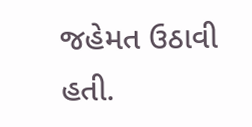જહેમત ઉઠાવી હતી.